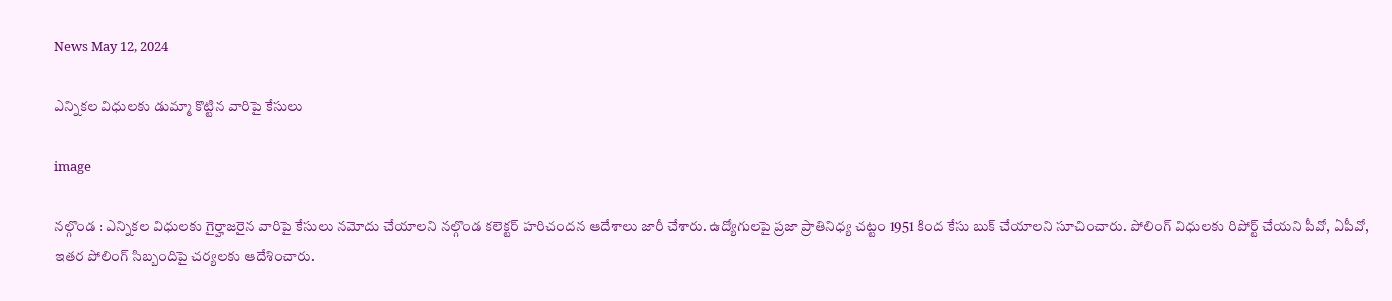News May 12, 2024

ఎన్నికల విధులకు డుమ్మా కొట్టిన వారిపై కేసులు

image

నల్గొండ : ఎన్నికల విధులకు గైర్హాజరైన వారిపై కేసులు నమోదు చేయాలని నల్గొండ కలెక్టర్ హరిచందన ఆదేశాలు జారీ చేశారు. ఉద్యోగులపై ప్రజా ప్రాతినిధ్య చట్టం 1951 కింద కేసు బుక్ చేయాలని సూచించారు. పోలింగ్ విధులకు రిపోర్ట్ చేయని పీవో, ఏపీవో, ఇతర పోలింగ్ సిబ్బందిపై చర్యలకు ఆదేశించారు.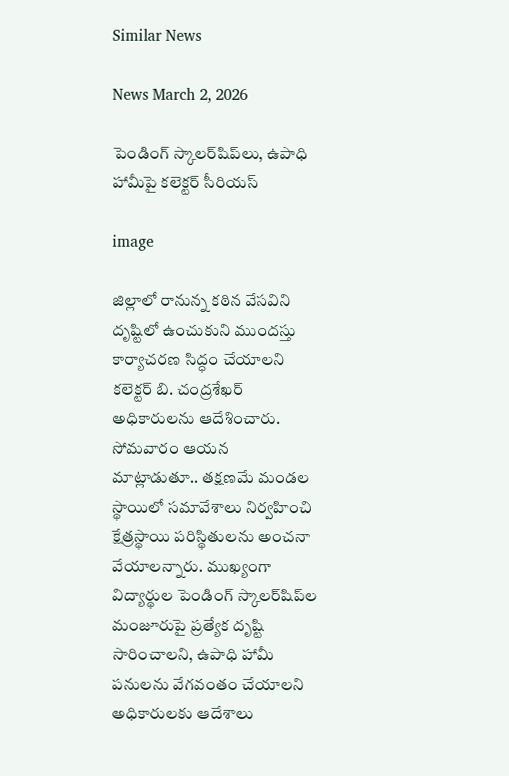Similar News

News March 2, 2026

పెండింగ్ స్కాలర్‌షిప్‌లు, ఉపాధి హామీపై కలెక్టర్ సీరియస్

image

జిల్లాలో రానున్న కఠిన వేసవిని దృష్టిలో ఉంచుకుని ముందస్తు కార్యాచరణ సిద్ధం చేయాలని కలెక్టర్ బి. చంద్రశేఖర్ అధికారులను ఆదేశించారు. సోమవారం ఆయన మాట్లాడుతూ.. తక్షణమే మండల స్థాయిలో సమావేశాలు నిర్వహించి క్షేత్రస్థాయి పరిస్థితులను అంచనా వేయాలన్నారు. ముఖ్యంగా విద్యార్థుల పెండింగ్ స్కాలర్‌షిప్‌ల మంజూరుపై ప్రత్యేక దృష్టి సారించాలని, ఉపాధి హామీ పనులను వేగవంతం చేయాలని అధికారులకు ఆదేశాలు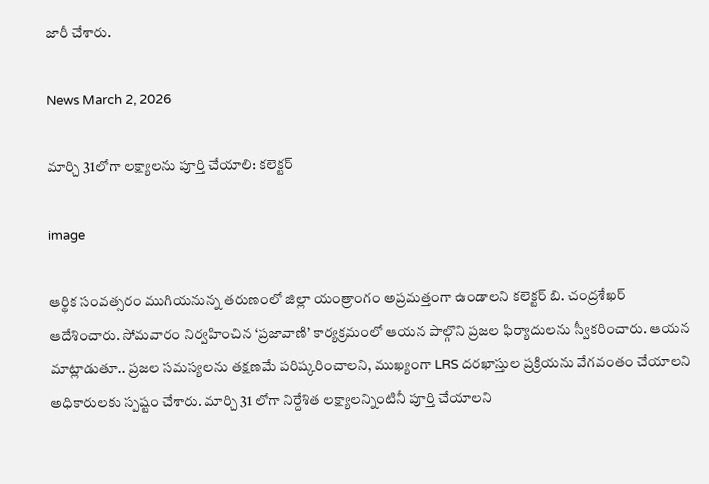జారీ చేశారు.

News March 2, 2026

మార్చి 31లోగా లక్ష్యాలను పూర్తి చేయాలి: కలెక్టర్

image

ఆర్థిక సంవత్సరం ముగియనున్న తరుణంలో జిల్లా యంత్రాంగం అప్రమత్తంగా ఉండాలని కలెక్టర్ బి. చంద్రశేఖర్ ఆదేశించారు. సోమవారం నిర్వహించిన ‘ప్రజావాణి’ కార్యక్రమంలో ఆయన పాల్గొని ప్రజల ఫిర్యాదులను స్వీకరించారు. ఆయన మాట్లాడుతూ.. ప్రజల సమస్యలను తక్షణమే పరిష్కరించాలని, ముఖ్యంగా LRS దరఖాస్తుల ప్రక్రియను వేగవంతం చేయాలని అధికారులకు స్పష్టం చేశారు. మార్చి 31 లోగా నిర్దేశిత లక్ష్యాలన్నింటినీ పూర్తి చేయాలని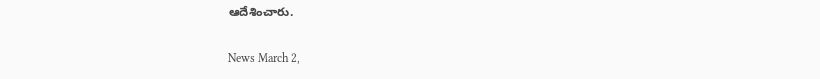ఆదేశించారు.

News March 2,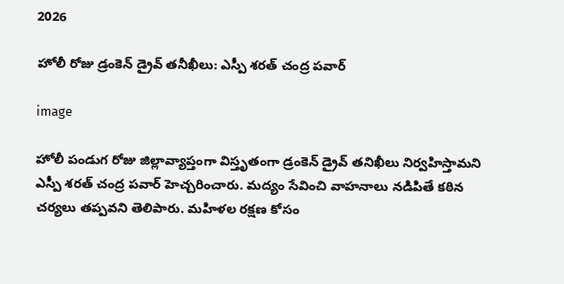2026

హోలీ రోజు డ్రంకెన్ డ్రైవ్ తనీఖీలు: ఎస్పీ శరత్ చంద్ర పవార్

image

హోలీ పండుగ రోజు జిల్లావ్యాప్తంగా విస్తృతంగా డ్రంకెన్ డ్రైవ్ తనిఖీలు నిర్వహిస్తామని ఎస్పీ శరత్ చంద్ర పవార్ హెచ్చరించారు. మద్యం సేవించి వాహనాలు నడిపితే కఠిన చర్యలు తప్పవని తెలిపారు. మహిళల రక్షణ కోసం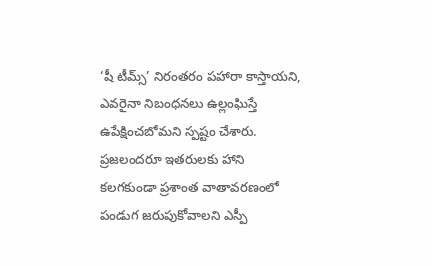‘షీ టీమ్స్’ నిరంతరం పహారా కాస్తాయని, ఎవరైనా నిబంధనలు ఉల్లంఘిస్తే ఉపేక్షించబోమని స్పష్టం చేశారు. ప్రజలందరూ ఇతరులకు హాని కలగకుండా ప్రశాంత వాతావరణంలో పండుగ జరుపుకోవాలని ఎస్పీ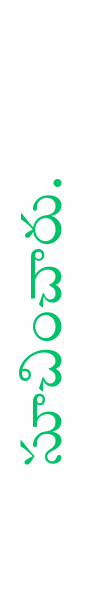సూచించారు.